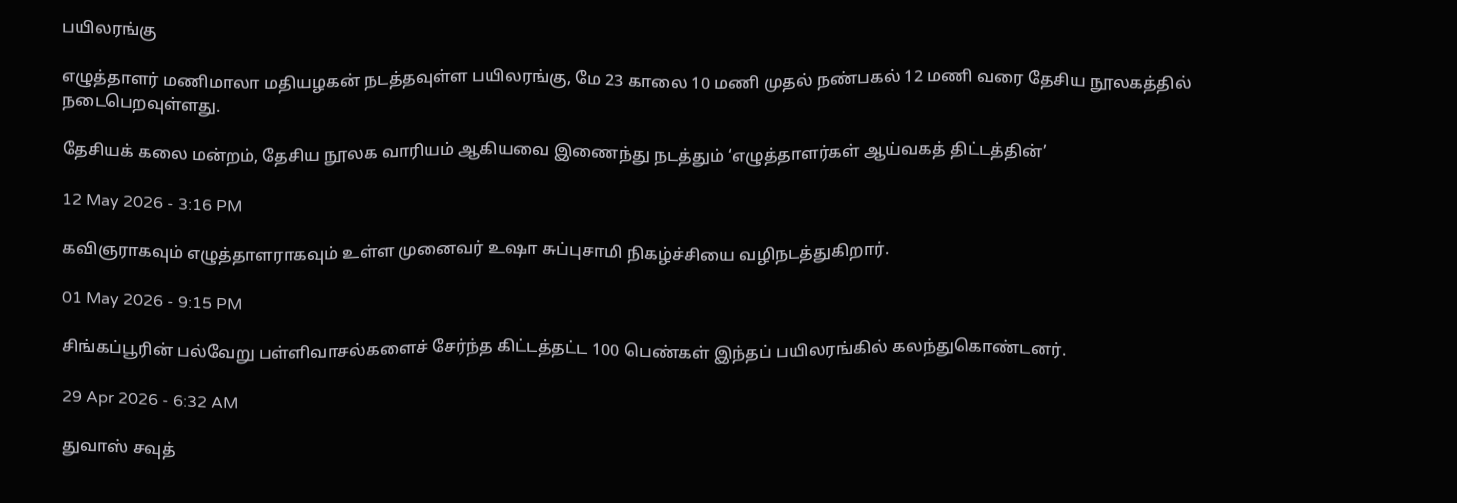பயிலரங்கு

எழுத்தாளர் மணிமாலா மதியழகன் நடத்தவுள்ள பயிலரங்கு, மே 23 காலை 10 மணி முதல் நண்பகல் 12 மணி வரை தேசிய நூலகத்தில் நடைபெறவுள்ளது.

தேசியக் கலை மன்றம், தேசிய நூலக வாரியம் ஆகியவை இணைந்து நடத்தும் ‘எழுத்தாளர்கள் ஆய்வகத் திட்டத்தின்’

12 May 2026 - 3:16 PM

கவிஞராகவும் எழுத்தாளராகவும் உள்ள முனைவர் உஷா சுப்புசாமி நிகழ்ச்சியை வழிநடத்துகிறார்.

01 May 2026 - 9:15 PM

சிங்கப்பூரின் பல்வேறு பள்ளிவாசல்களைச் சேர்ந்த கிட்டத்தட்ட 100 பெண்கள் இந்தப் பயிலரங்கில் கலந்துகொண்டனர்.

29 Apr 2026 - 6:32 AM

துவாஸ் சவுத்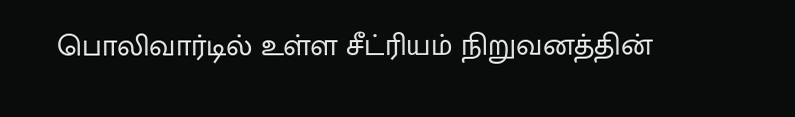பொலிவார்டில் உள்ள சீட்ரியம் நிறுவனத்தின்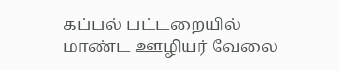கப்பல் பட்டறையில் மாண்ட ஊழியர் வேலை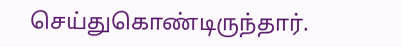செய்துகொண்டிருந்தார்.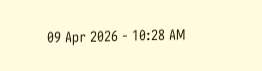09 Apr 2026 - 10:28 AM